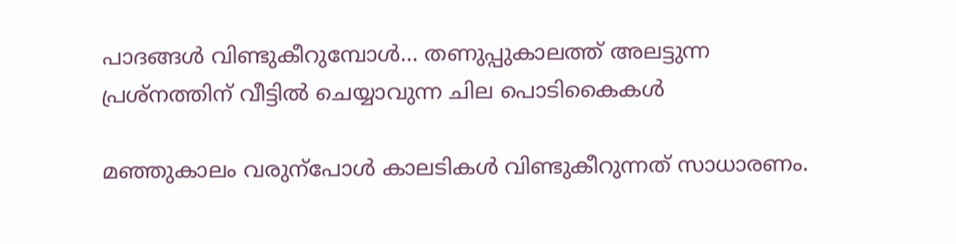പാദങ്ങൾ വിണ്ടുകീറുമ്പോൾ… തണുപ്പുകാലത്ത് അലട്ടുന്ന പ്രശ്നത്തിന് വീട്ടിൽ ചെയ്യാവുന്ന ചില പൊടികൈകൾ

മഞ്ഞുകാലം വരുന്പോൾ കാലടികൾ വിണ്ടുകീറുന്നത് സാധാരണം.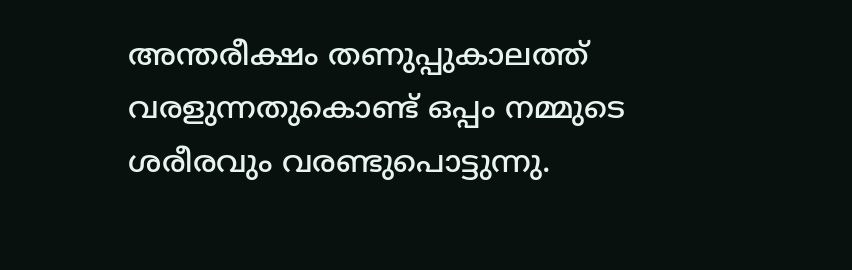അന്തരീക്ഷം തണുപ്പുകാലത്ത് വരളുന്നതുകൊണ്ട് ഒപ്പം നമ്മുടെ ശരീരവും വരണ്ടുപൊട്ടുന്നു.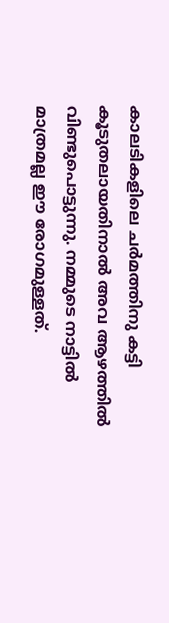കാലടികളിലെ ചർമത്തിനു കട്ടി കൂടുതലായതിനാൽ അവ ആഴത്തിൽ വിണ്ടുപൊട്ടുന്നു. നമ്മുടെ നാട്ടിൽ മാത്രമല്ല ഈ രോഗമുള്ളത്.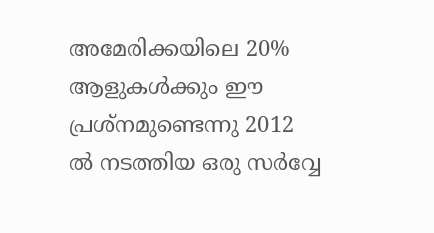അമേരിക്കയിലെ 20% ആളുകൾക്കും ഈ പ്രശ്നമുണ്ടെന്നു 2012 ൽ നടത്തിയ ഒരു സർവ്വേ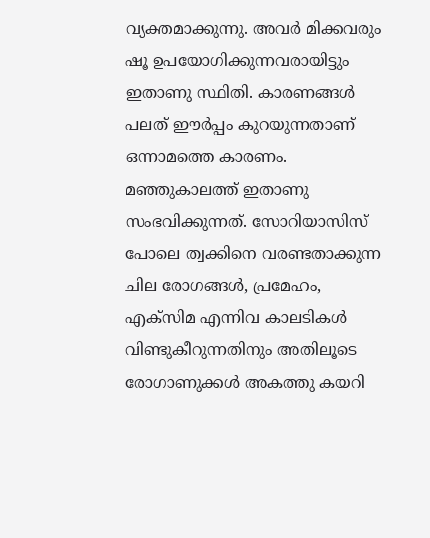വ്യക്തമാക്കുന്നു. അവർ മിക്കവരും ഷൂ ഉപയോഗിക്കുന്നവരായിട്ടും ഇതാണു സ്ഥിതി. കാരണങ്ങൾ പലത് ഈർപ്പം കുറയുന്നതാണ് ഒന്നാമത്തെ കാരണം. മഞ്ഞുകാലത്ത് ഇതാണു സംഭവിക്കുന്നത്. സോറിയാസിസ് പോലെ ത്വക്കിനെ വരണ്ടതാക്കുന്ന ചില രോഗങ്ങൾ, പ്രമേഹം, എക്സിമ എന്നിവ കാലടികൾ വിണ്ടുകീറുന്നതിനും അതിലൂടെ രോഗാണുക്കൾ അകത്തു കയറി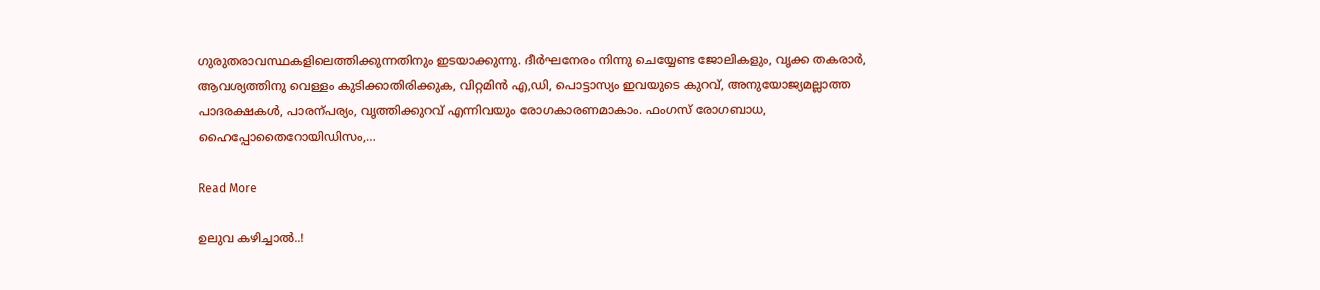ഗുരുതരാവസ്ഥകളിലെത്തിക്കുന്നതിനും ഇടയാക്കുന്നു. ദീർഘനേരം നിന്നു ചെയ്യേണ്ട ജോലികളും, വൃക്ക തകരാർ, ആവശ്യത്തിനു വെള്ളം കുടിക്കാതിരിക്കുക, വിറ്റമിൻ എ,ഡി, പൊട്ടാസ്യം ഇവയുടെ കുറവ്, അനുയോജ്യമല്ലാത്ത പാദരക്ഷകൾ, പാരന്പര്യം, വൃത്തിക്കുറവ് എന്നിവയും രോഗകാരണമാകാം. ഫംഗസ് രോഗബാധ, ഹൈപ്പോതൈറോയിഡിസം,…

Read More

ഉലുവ കഴിച്ചാൽ..!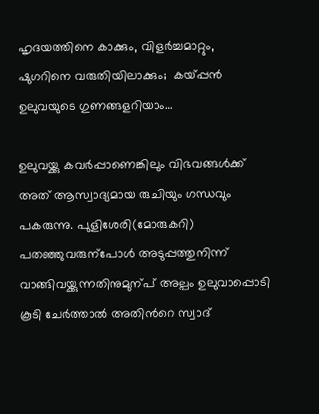ഹൃദയത്തിനെ കാക്കും, വിളർച്ചമാറ്റും, ഷുഗറിനെ വരുതിയിലാക്കും;  കയ്പ്പൻ ഉലുവയുടെ ഗുണങ്ങളറിയാം…

ഉലുവയ്ക്കു കവർപ്പാണെങ്കിലും വിഭവങ്ങൾക്ക് അത് ആസ്വാദ്യമായ രുചിയും ഗന്ധവും പകരുന്നു. പുളിശേരി(മോരുകറി) പതഞ്ഞുവരുന്പോൾ അടുപ്പത്തുനിന്ന് വാങ്ങിവയ്ക്കുന്നതിനുമുന്പ് അല്പം ഉലുവാപ്പൊടി കൂടി ചേർത്താൽ അതിന്‍റെ സ്വാദ്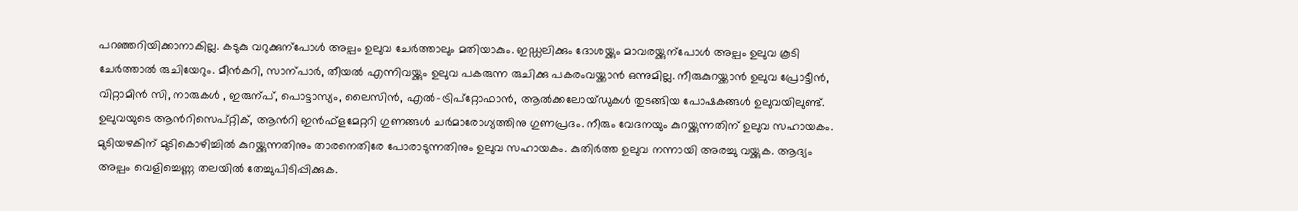പറഞ്ഞറിയിക്കാനാകില്ല. കടുകു വറുക്കുന്പോൾ അല്പം ഉലുവ ചേർത്താലും മതിയാകും. ഇഡ്ഡലിക്കും ദോശയ്ക്കും മാവരയ്ക്കുന്പോൾ അല്പം ഉലുവ കൂടി ചേർത്താൽ രുചിയേറും. മീൻകറി, സാന്പാർ, തീയൽ എന്നിവയ്ക്കും ഉലുവ പകരുന്ന രുചിക്കു പകരംവയ്ക്കാൻ ഒന്നുമില്ല. നീരുകുറയ്ക്കാൻ ഉലുവ പ്രോട്ടീൻ, വിറ്റാമിൻ സി, നാരുകൾ , ഇരുന്പ്, പൊട്ടാസ്യം, ലൈസിൻ, എൽ-ട്രിപ്റ്റോഫാൻ, ആൽക്കലോയ്ഡുകൾ തുടങ്ങിയ പോഷകങ്ങൾ ഉലുവയിലുണ്ട്. ഉലുവയുടെ ആൻറിസെപ്റ്റിക്, ആൻറി ഇൻഫ്ളമേറ്ററി ഗുണങ്ങൾ ചർമാരോഗ്യത്തിനു ഗുണപ്രദം. നീരും വേദനയും കുറയ്ക്കുന്നതിന് ഉലുവ സഹായകം. മുടിയഴകിന് മുടികൊഴിച്ചിൽ കുറയ്ക്കുന്നതിനും താരനെതിരേ പോരാടുന്നതിനും ഉലുവ സഹായകം. കുതിർത്ത ഉലുവ നന്നായി അരച്ചു വയ്ക്കുക. ആദ്യം അല്പം വെളിച്ചെണ്ണ തലയിൽ തേച്ചുപിടിപ്പിക്കുക.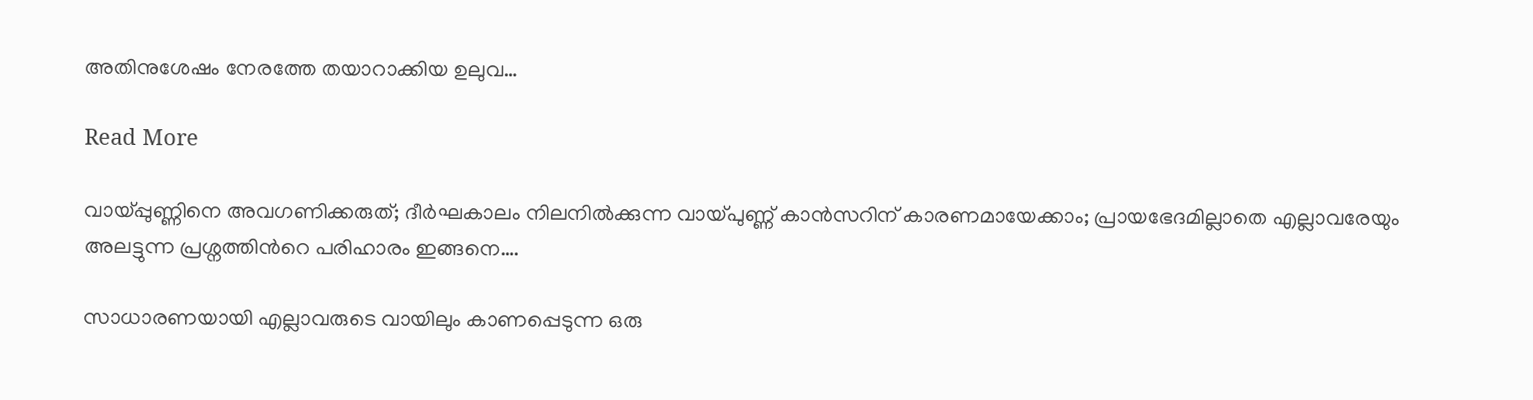അതിനുശേഷം നേരത്തേ തയാറാക്കിയ ഉലുവ…

Read More

വായ്പ്പുണ്ണിനെ അവഗണിക്കരുത്; ദീർഘകാലം നിലനിൽക്കുന്ന വായ്പുണ്ണ് കാൻസറിന് കാരണമായേക്കാം; പ്രായഭേദമില്ലാതെ എല്ലാവരേയും അലട്ടുന്ന പ്രശ്നത്തിന്‍റെ പരിഹാരം ഇങ്ങനെ….

സാധാരണയായി എല്ലാവരുടെ വായിലും കാണപ്പെടുന്ന ഒരു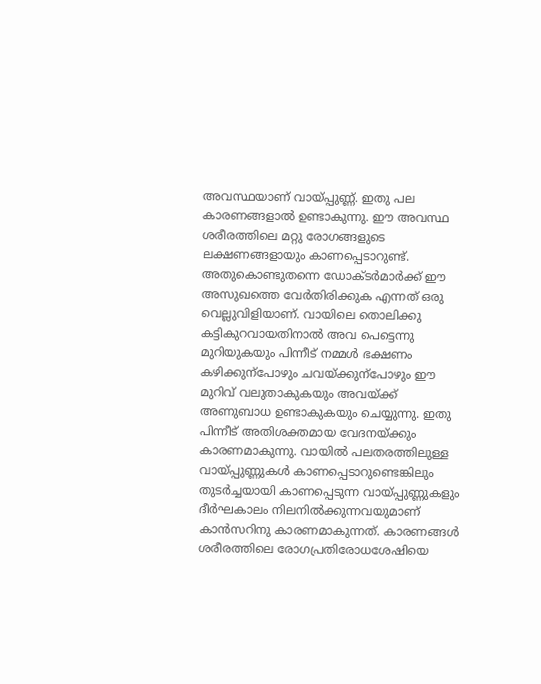അവസ്ഥയാണ് വായ്പ്പുണ്ണ്. ഇതു പല കാരണങ്ങളാൽ ഉണ്ടാകുന്നു. ഈ അവസ്ഥ ശരീരത്തിലെ മറ്റു രോഗങ്ങളുടെ ലക്ഷണങ്ങളായും കാണപ്പെടാറുണ്ട്. അതുകൊണ്ടുതന്നെ ഡോക്ടർമാർക്ക് ഈ അസുഖത്തെ വേർതിരിക്കുക എന്നത് ഒരു വെല്ലുവിളിയാണ്. വായിലെ തൊലിക്കു കട്ടികുറവായതിനാൽ അവ പെട്ടെന്നു മുറിയുകയും പിന്നീട് നമ്മൾ ഭക്ഷണം കഴിക്കുന്പോഴും ചവയ്ക്കുന്പോഴും ഈ മുറിവ് വലുതാകുകയും അവയ്ക്ക് അണുബാധ ഉണ്ടാകുകയും ചെയ്യുന്നു. ഇതു പിന്നീട് അതിശക്തമായ വേദനയ്ക്കും കാരണമാകുന്നു. വായിൽ പലതരത്തിലുള്ള വായ്പ്പുണ്ണുകൾ കാണപ്പെടാറുണ്ടെങ്കിലും തുടർച്ചയായി കാണപ്പെടുന്ന വായ്പ്പുണ്ണുകളും ദീർഘകാലം നിലനിൽക്കുന്നവയുമാണ് കാൻസറിനു കാരണമാകുന്നത്. കാരണങ്ങൾ ശരീരത്തിലെ രോഗപ്രതിരോധശേഷിയെ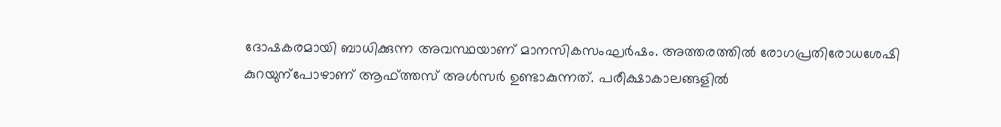ദോഷകരമായി ബാധിക്കുന്ന അവസ്ഥയാണ് മാനസികസംഘർഷം. അത്തരത്തിൽ രോഗപ്രതിരോധശേഷി കുറയുന്പോഴാണ് ആഫ്ത്തസ് അൾസർ ഉണ്ടാകുന്നത്. പരീക്ഷാകാലങ്ങളിൽ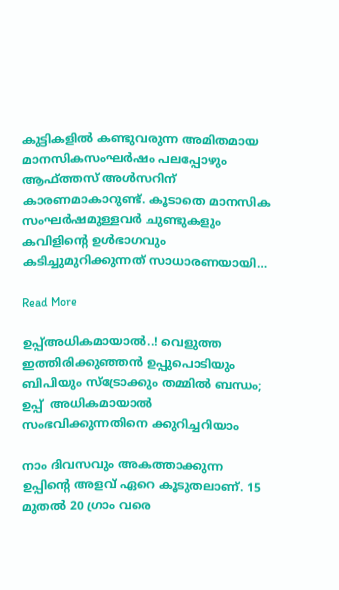കുട്ടികളിൽ കണ്ടുവരുന്ന അമിതമായ മാനസികസംഘർഷം പലപ്പോഴും ആഫ്ത്തസ് അൾസറിന് കാരണമാകാറുണ്ട്. കൂടാതെ മാനസിക സംഘർഷമുള്ളവർ ചുണ്ടുകളും കവിളിന്‍റെ ഉൾഭാഗവും കടിച്ചുമുറിക്കുന്നത് സാധാരണയായി…

Read More

ഉപ്പ്അധികമായാൽ..! വെളുത്ത ഇത്തിരിക്കുഞ്ഞൻ ഉപ്പുപൊടിയും ബിപിയും സ്ട്രോക്കും തമ്മിൽ ബന്ധം; ഉപ്പ്  അധികമായാൽ സംഭവിക്കുന്നതിനെ ക്കുറിച്ചറിയാം

നാം ദിവസവും അകത്താക്കുന്ന ഉപ്പിന്‍റെ അളവ് ഏറെ കൂടുതലാണ്. 15 മുതൽ 20 ഗ്രാം വരെ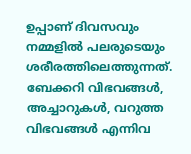ഉപ്പാണ് ദിവസവും നമ്മളിൽ പലരുടെയും ശരീരത്തിലെത്തുന്നത്. ബേക്കറി വിഭവങ്ങൾ, അച്ചാറുകൾ, വറുത്ത വിഭവങ്ങൾ എന്നിവ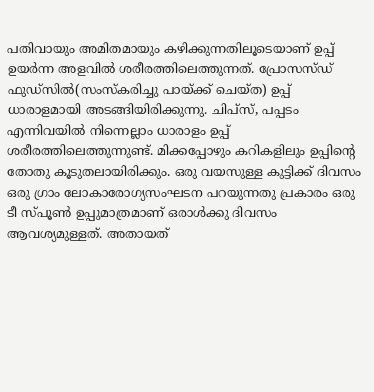പതിവായും അമിതമായും കഴിക്കുന്നതിലൂടെയാണ് ഉപ്പ് ഉയർന്ന അളവിൽ ശരീരത്തിലെത്തുന്നത്. പ്രോസസ്ഡ് ഫുഡ്സിൽ(സംസ്കരിച്ചു പായ്ക്ക് ചെയ്ത) ഉപ്പ് ധാരാളമായി അടങ്ങിയിരിക്കുന്നു. ചിപ്സ്, പപ്പടം എന്നിവയിൽ നിന്നെല്ലാം ധാരാളം ഉപ്പ് ശരീരത്തിലെത്തുന്നുണ്ട്. മിക്കപ്പോഴും കറികളിലും ഉപ്പിന്‍റെ തോതു കൂടുതലായിരിക്കും. ഒരു വയസുള്ള കുട്ടിക്ക് ദിവസം ഒരു ഗ്രാം ലോകാരോഗ്യസംഘടന പറയുന്നതു പ്രകാരം ഒരു ടീ സ്പൂണ്‍ ഉപ്പുമാത്രമാണ് ഒരാൾക്കു ദിവസം ആവശ്യമുള്ളത്. അതായത്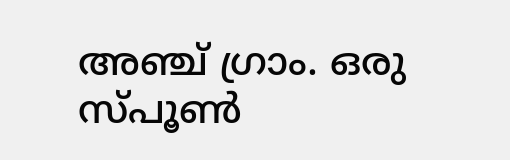അഞ്ച് ഗ്രാം. ഒരു സ്പൂണ്‍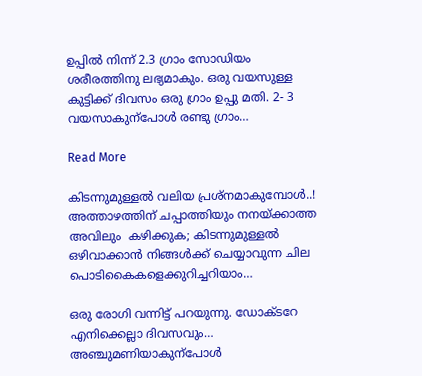ഉപ്പിൽ നിന്ന് 2.3 ഗ്രാം സോഡിയം ശരീരത്തിനു ലഭ്യമാകും. ഒരു വയസുള്ള കുട്ടിക്ക് ദിവസം ഒരു ഗ്രാം ഉപ്പു മതി. 2- 3 വയസാകുന്പോൾ രണ്ടു ഗ്രാം…

Read More

കിടന്നുമുള്ളൽ വലിയ പ്രശ്നമാകുമ്പോൾ..!  അത്താഴത്തിന് ചപ്പാത്തിയും നനയ്ക്കാത്ത അവിലും  കഴിക്കുക; കിടന്നുമുള്ളൽ ഒഴിവാക്കാൻ നിങ്ങൾക്ക് ചെയ്യാവുന്ന ചില പൊടികൈകളെക്കുറിച്ചറിയാം…

ഒരു രോഗി വന്നിട്ട് പറയുന്നു. ഡോക്ടറേ എനിക്കെല്ലാ ദിവസവും… അഞ്ചുമണിയാകുന്പോൾ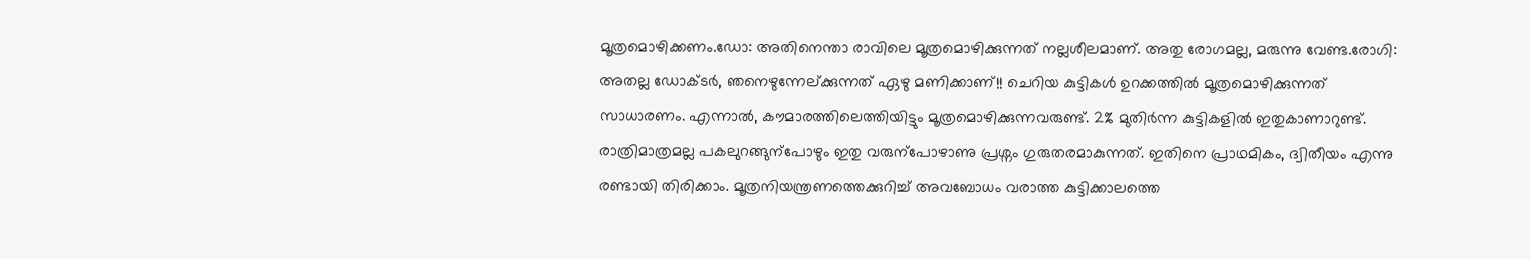മൂത്രമൊഴിക്കണം.ഡോ: അതിനെന്താ രാവിലെ മൂത്രമൊഴിക്കുന്നത് നല്ലശീലമാണ്. അതു രോഗമല്ല, മരുന്നു വേണ്ട.രോഗി: അതല്ല ഡോക്ടർ, ഞനെഴുന്നേല്ക്കുന്നത് ഏഴു മണിക്കാണ്!! ചെറിയ കുട്ടികൾ ഉറക്കത്തിൽ മൂത്രമൊഴിക്കുന്നത് സാധാരണം. എന്നാൽ, കൗമാരത്തിലെത്തിയിട്ടും മൂത്രമൊഴിക്കുന്നവരുണ്ട്. 2% മുതിർന്ന കുട്ടികളിൽ ഇതുകാണാറുണ്ട്. രാത്രിമാത്രമല്ല പകലുറങ്ങുന്പോഴും ഇതു വരുന്പോഴാണു പ്രശ്നം ഗുരുതരമാകുന്നത്. ഇതിനെ പ്രാഥമികം, ദ്വിതീയം എന്നു രണ്ടായി തിരിക്കാം. മൂത്രനിയന്ത്രണത്തെക്കുറിച്ച് അവബോധം വരാത്ത കുട്ടിക്കാലത്തെ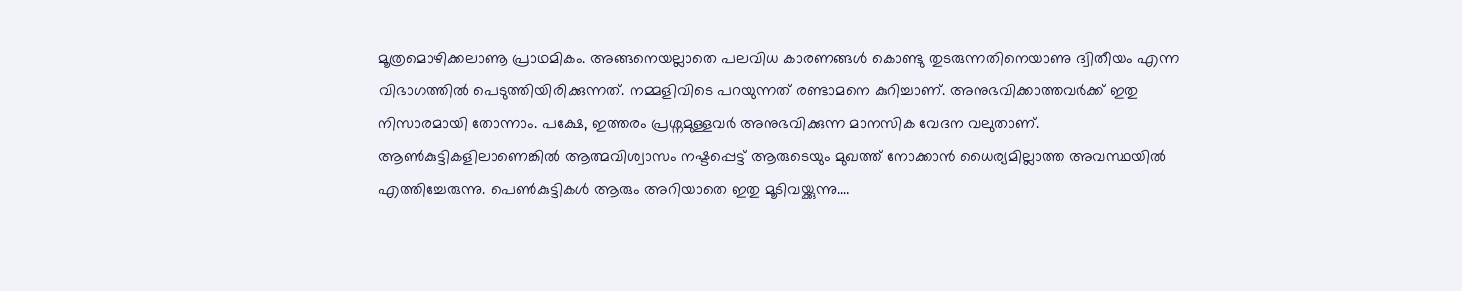മൂത്രമൊഴിക്കലാണൂ പ്രാഥമികം. അങ്ങനെയല്ലാതെ പലവിധ കാരണങ്ങൾ കൊണ്ടു തുടരുന്നതിനെയാണു ദ്വിതീയം എന്ന വിഭാഗത്തിൽ പെടുത്തിയിരിക്കുന്നത്. നമ്മളിവിടെ പറയുന്നത് രണ്ടാമനെ കുറിച്ചാണ്. അനുഭവിക്കാത്തവർക്ക് ഇതു നിസാരമായി തോന്നാം. പക്ഷേ, ഇത്തരം പ്രശ്നമുള്ളവർ അനുഭവിക്കുന്ന മാനസിക വേദന വലുതാണ്. ആണ്‍കുട്ടികളിലാണെങ്കിൽ ആത്മവിശ്വാസം നഷ്ടപ്പെട്ട് ആരുടെയും മുഖത്ത് നോക്കാൻ ധൈര്യമില്ലാത്ത അവസ്ഥയിൽ എത്തിച്ചേരുന്നു. പെണ്‍കുട്ടികൾ ആരും അറിയാതെ ഇതു മൂടിവയ്ക്കുന്നു.…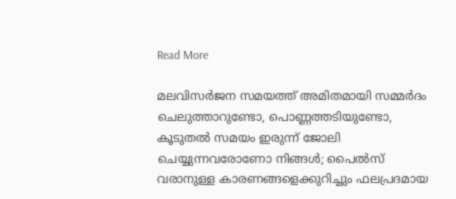Read More

മലവിസർജന സമയത്ത് അമിതമായി സമ്മർദം ചെലുത്താറുണ്ടോ, പൊണ്ണത്തടിയുണ്ടോ, കൂടുതൽ സമയം ഇരുന്ന് ജോലി ചെയ്യുന്നവരോണോ നിങ്ങൾ; പൈൽസ് വരാനുള്ള കാരണങ്ങളെക്കുറിച്ചും ഫലപ്രദമായ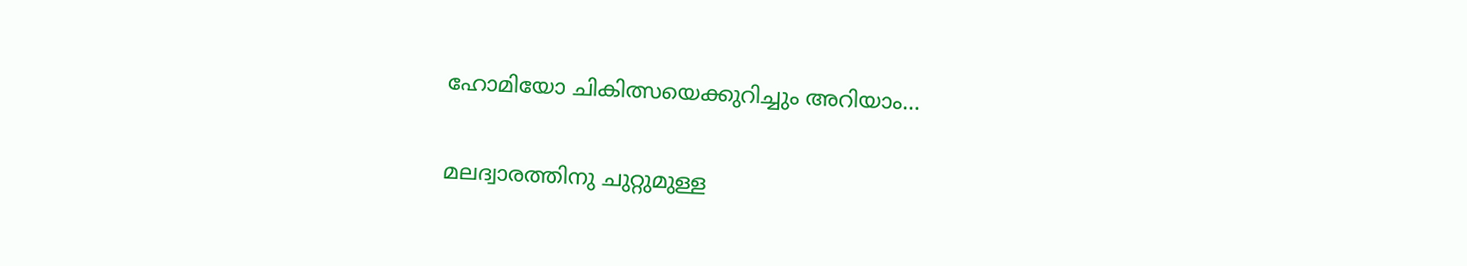ഹോമിയോ ചികിത്സയെക്കുറിച്ചും അറിയാം…

മലദ്വാരത്തിനു ചുറ്റുമുള്ള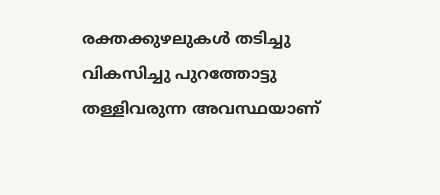രക്തക്കുഴലുകൾ തടിച്ചു വികസിച്ചു പുറത്തോട്ടു തള്ളിവരുന്ന അവസ്ഥയാണ്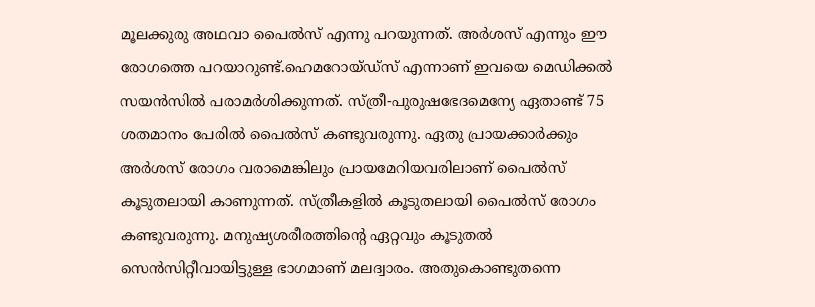മൂലക്കുരു അഥവാ പൈൽസ് എന്നു പറയുന്നത്. അർശസ് എന്നും ഈ രോഗത്തെ പറയാറുണ്ട്.ഹെമറോയ്ഡ്സ് എന്നാണ് ഇവയെ മെഡിക്കൽ സയൻസിൽ പരാമർശിക്കുന്നത്. സ്ത്രീ-പുരുഷഭേദമെന്യേ ഏതാണ്ട് 75 ശതമാനം പേരിൽ പൈൽസ് കണ്ടുവരുന്നു. ഏതു പ്രായക്കാർക്കും അർശസ് രോഗം വരാമെങ്കിലും പ്രായമേറിയവരിലാണ് പൈൽസ് കൂടുതലായി കാണുന്നത്. സ്ത്രീകളിൽ കൂടുതലായി പൈൽസ് രോഗം കണ്ടുവരുന്നു. മനുഷ്യശരീരത്തിന്‍റെ ഏറ്റവും കൂടുതൽ സെൻസിറ്റീവായിട്ടുള്ള ഭാഗമാണ് മലദ്വാരം. അതുകൊണ്ടുതന്നെ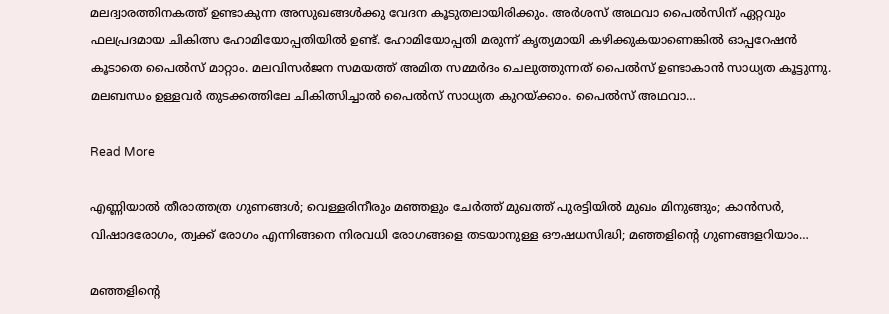മലദ്വാരത്തിനകത്ത് ഉണ്ടാകുന്ന അസുഖങ്ങൾക്കു വേദന കൂടുതലായിരിക്കും. അർശസ് അഥവാ പൈൽസിന് ഏറ്റവും ഫലപ്രദമായ ചികിത്സ ഹോമിയോപ്പതിയിൽ ഉണ്ട്. ഹോമിയോപ്പതി മരുന്ന് കൃത്യമായി കഴിക്കുകയാണെങ്കിൽ ഓപ്പറേഷൻ കൂടാതെ പൈൽസ് മാറ്റാം. മലവിസർജന സമയത്ത് അമിത സമ്മർദം ചെലുത്തുന്നത് പൈൽസ് ഉണ്ടാകാൻ സാധ്യത കൂട്ടുന്നു. മലബന്ധം ഉള്ളവർ തുടക്കത്തിലേ ചികിത്സിച്ചാൽ പൈൽസ് സാധ്യത കുറയ്ക്കാം. പൈൽസ് അഥവാ…

Read More

എണ്ണിയാൽ തീരാത്തത്ര ഗുണങ്ങൾ; വെള്ളരിനീരും മഞ്ഞളും ചേർത്ത് മുഖത്ത് പുരട്ടിയിൽ മുഖം മിനുങ്ങും; കാൻസർ, വിഷാദരോഗം, ത്വക്ക് രോഗം എന്നിങ്ങനെ നിരവധി രോഗങ്ങളെ തടയാനുള്ള ഔഷധസിദ്ധി; മഞ്ഞളിന്‍റെ ഗുണങ്ങളറിയാം…

മഞ്ഞളിന്‍റെ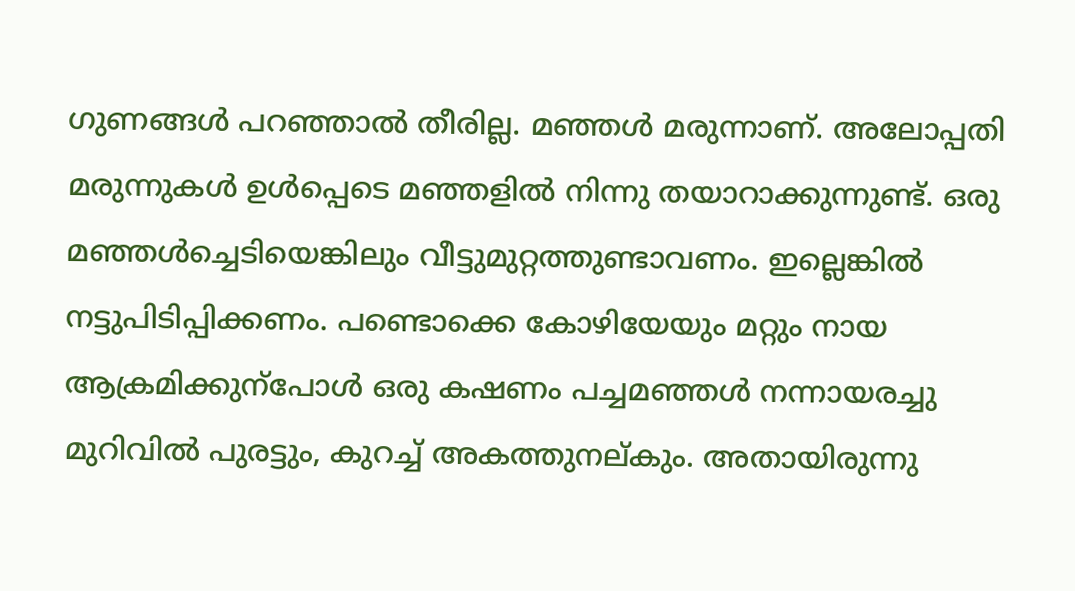ഗുണങ്ങൾ പറഞ്ഞാൽ തീരില്ല. മഞ്ഞൾ മരുന്നാണ്. അലോപ്പതി മരുന്നുകൾ ഉൾപ്പെടെ മഞ്ഞളിൽ നിന്നു തയാറാക്കുന്നുണ്ട്. ഒരു മഞ്ഞൾച്ചെടിയെങ്കിലും വീട്ടുമുറ്റത്തുണ്ടാവണം. ഇല്ലെങ്കിൽ നട്ടുപിടിപ്പിക്കണം. പണ്ടൊക്കെ കോഴിയേയും മറ്റും നായ ആക്രമിക്കുന്പോൾ ഒരു കഷണം പച്ചമഞ്ഞൾ നന്നായരച്ചു മുറിവിൽ പുരട്ടും, കുറച്ച് അകത്തുനല്കും. അതായിരുന്നു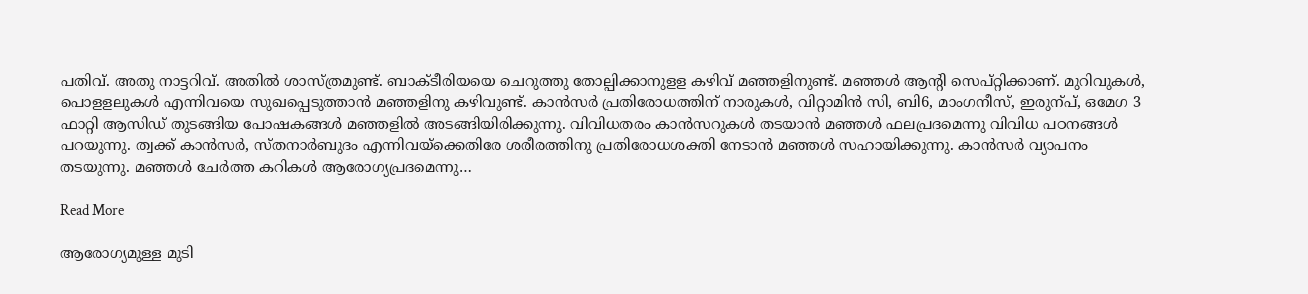പതിവ്. അതു നാട്ടറിവ്. അതിൽ ശാസ്ത്രമുണ്ട്. ബാക്ടീരിയയെ ചെറുത്തു തോല്പിക്കാനുളള കഴിവ് മഞ്ഞളിനുണ്ട്. മഞ്ഞൾ ആന്‍റി സെപ്റ്റിക്കാണ്. മുറിവുകൾ, പൊളളലുകൾ എന്നിവയെ സുഖപ്പെടുത്താൻ മഞ്ഞളിനു കഴിവുണ്ട്. കാൻസർ പ്രതിരോധത്തിന് നാരുകൾ, വിറ്റാമിൻ സി, ബി6, മാംഗനീസ്, ഇരുന്പ്, ഒമേഗ 3 ഫാറ്റി ആസിഡ് തുടങ്ങിയ പോഷകങ്ങൾ മഞ്ഞളിൽ അടങ്ങിയിരിക്കുന്നു. വിവിധതരം കാൻസറുകൾ തടയാൻ മഞ്ഞൾ ഫലപ്രദമെന്നു വിവിധ പഠനങ്ങൾ പറയുന്നു. ത്വക്ക് കാൻസർ, സ്തനാർബുദം എന്നിവയ്ക്കെതിരേ ശരീരത്തിനു പ്രതിരോധശക്തി നേടാൻ മഞ്ഞൾ സഹായിക്കുന്നു. കാൻസർ വ്യാപനം തടയുന്നു. മഞ്ഞൾ ചേർത്ത കറികൾ ആരോഗ്യപ്രദമെന്നു…

Read More

ആരോഗ്യമുള്ള മുടി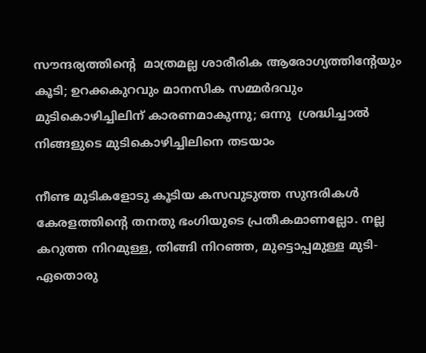സൗന്ദര്യത്തിന്‍റെ  മാത്രമല്ല ശാരീരിക ആരോഗ്യത്തിന്‍റേയും കൂടി; ഉറക്കകുറവും മാനസിക സമ്മർദവും  മുടികൊഴിച്ചിലിന് കാരണമാകുന്നു; ഒന്നു  ശ്രദ്ധിച്ചാൽ നിങ്ങളുടെ മുടികൊഴിച്ചിലിനെ തടയാം

നീണ്ട മുടികളോടു കൂടിയ കസവുടുത്ത സുന്ദരികൾ കേരളത്തിന്‍റെ തനതു ഭംഗിയുടെ പ്രതീകമാണല്ലോ. നല്ല കറുത്ത നിറമുള്ള, തിങ്ങി നിറഞ്ഞ, മുട്ടൊപ്പമുള്ള മുടി- ഏതൊരു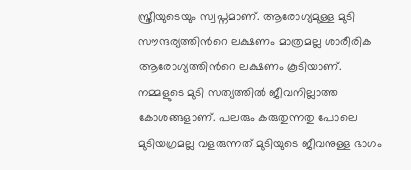സ്ത്രീയുടെയും സ്വപ്നമാണ്. ആരോഗ്യമുള്ള മുടി സൗന്ദര്യത്തിന്‍റെ ലക്ഷണം മാത്രമല്ല ശാരീരിക ആരോഗ്യത്തിന്‍റെ ലക്ഷണം കൂടിയാണ്. നമ്മളുടെ മുടി സത്യത്തിൽ ജീവനില്ലാത്ത കോശങ്ങളാണ്. പലരും കരുതുന്നതു പോലെ മുടിയഗ്രമല്ല വളരുന്നത് മുടിയുടെ ജീവനുള്ള ഭാഗം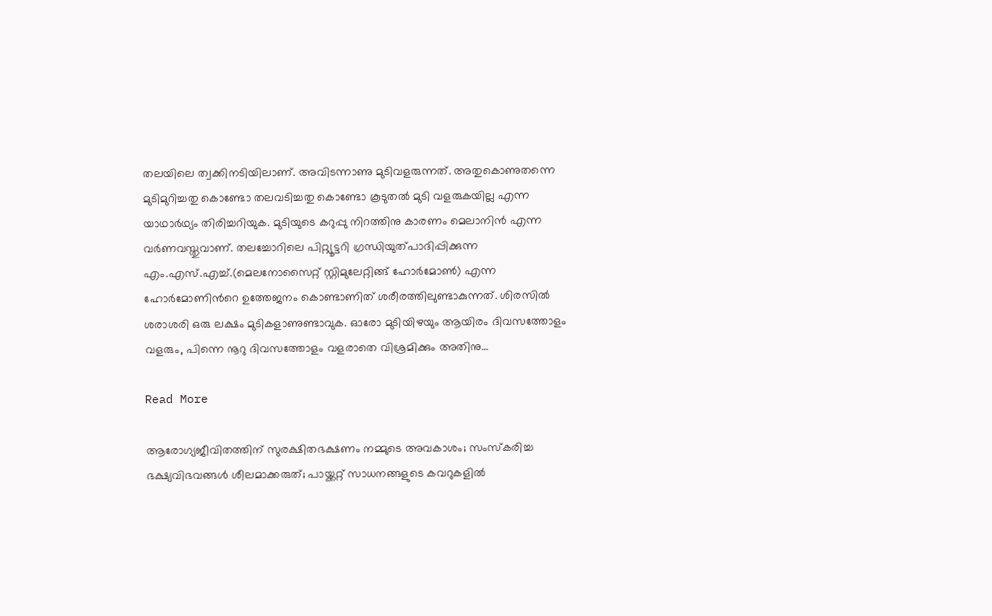തലയിലെ ത്വക്കിനടിയിലാണ്. അവിടന്നാണു മുടിവളരുന്നത്. അതുകൊണുതന്നെ മുടിമുറിച്ചതു കൊണ്ടോ തലവടിച്ചതു കൊണ്ടോ കൂടുതൽ മുടി വളരുകയില്ല എന്ന യാഥാർഥ്യം തിരിച്ചറിയുക. മുടിയുടെ കറുപ്പു നിറത്തിനു കാരണം മെലാനിൻ എന്ന വർണവസ്തുവാണ്. തലച്ചോറിലെ പിറ്റ്യൂട്ടറി ഗ്രന്ധിയുത്പാദിപ്പിക്കുന്ന എം.എസ്.എച്ച്.(മെലനോസൈറ്റ് സ്റ്റിമുലേറ്റിങ്ങ് ഹോർമോൺ) എന്ന ഹോർമോണിന്‍റെ ഉത്തേജനം കൊണ്ടാണിത് ശരീരത്തിലുണ്ടാകുന്നത്. ശിരസിൽ ശരാശരി ഒരു ലക്ഷം മുടികളാണുണ്ടാവുക. ഓരോ മുടിയിഴയും ആയിരം ദിവസത്തോളം വളരും, പിന്നെ നൂറു ദിവസത്തോളം വളരാതെ വിശ്രമിക്കും അതിനു…

Read More

ആരോഗ്യജീവിതത്തിന് സുരക്ഷിതഭക്ഷണം നമ്മുടെ അവകാശം; സംസ്കരിച്ച ഭക്ഷ്യവിഭവങ്ങൾ ശീലമാക്കരുത്; പായ്ക്കറ്റ് സാധനങ്ങളുടെ കവറുകളിൽ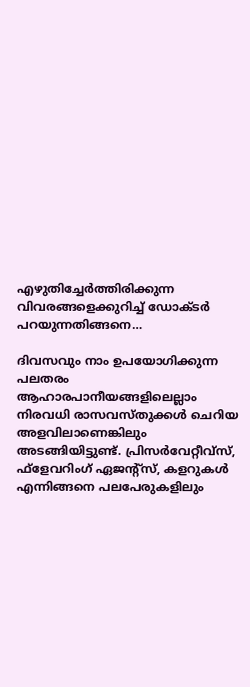എഴുതിച്ചേർത്തിരിക്കുന്ന വിവരങ്ങളെക്കുറിച്ച് ഡോക്ടർ പറയുന്നതിങ്ങനെ…

ദിവസവും നാം ഉപയോഗിക്കുന്ന പലതരം ആഹാരപാനീയങ്ങളിലെല്ലാം നിരവധി രാസവസ്തുക്കൾ ചെറിയ അളവിലാണെങ്കിലും അടങ്ങിയിട്ടുണ്ട്. പ്രിസർവേറ്റീവ്സ്, ഫ്ളേവറിംഗ് ഏജന്‍റ്സ്, കളറുകൾ എന്നിങ്ങനെ പലപേരുകളിലും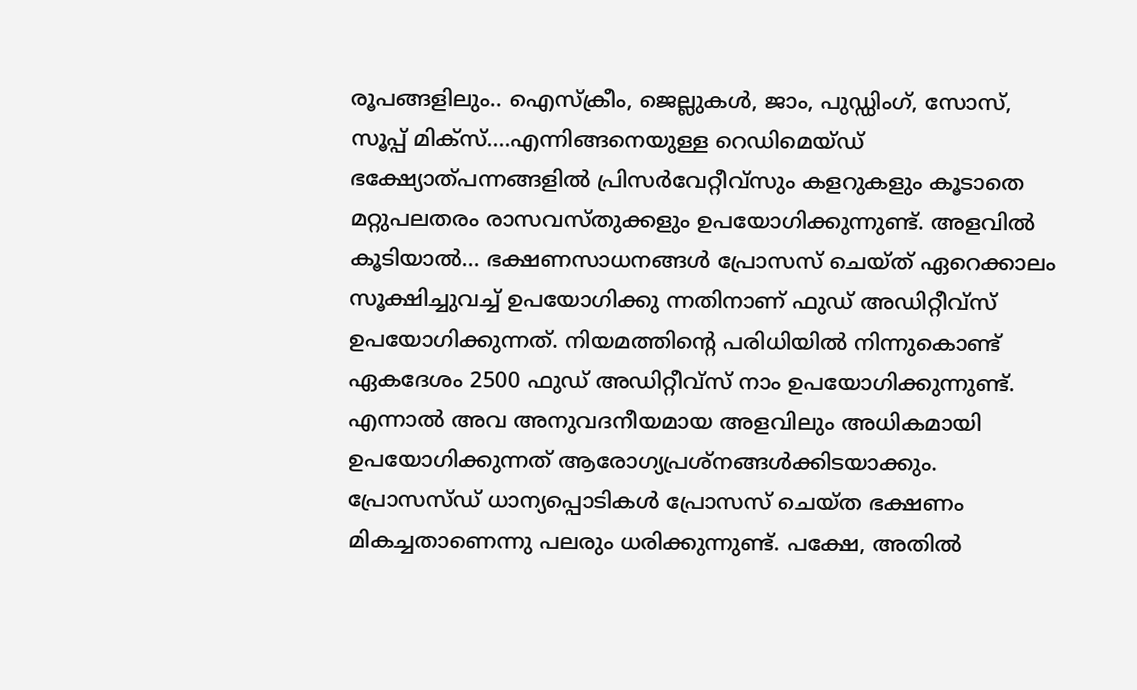രൂപങ്ങളിലും.. ഐസ്ക്രീം, ജെല്ലുകൾ, ജാം, പുഡ്ഡിംഗ്, സോസ്, സൂപ്പ് മിക്സ്….എന്നിങ്ങനെയുള്ള റെഡിമെയ്ഡ് ഭക്ഷ്യോത്പന്നങ്ങളിൽ പ്രിസർവേറ്റീവ്സും കളറുകളും കൂടാതെ മറ്റുപലതരം രാസവസ്തുക്കളും ഉപയോഗിക്കുന്നുണ്ട്. അളവിൽ കൂടിയാൽ… ഭക്ഷണസാധനങ്ങൾ പ്രോസസ് ചെയ്ത് ഏറെക്കാലം സൂക്ഷിച്ചുവച്ച് ഉപയോഗിക്കു ന്നതിനാണ് ഫുഡ് അഡിറ്റീവ്സ് ഉപയോഗിക്കുന്നത്. നിയമത്തിന്‍റെ പരിധിയിൽ നിന്നുകൊണ്ട് ഏകദേശം 2500 ഫുഡ് അഡിറ്റീവ്സ് നാം ഉപയോഗിക്കുന്നുണ്ട്. എന്നാൽ അവ അനുവദനീയമായ അളവിലും അധികമായി ഉപയോഗിക്കുന്നത് ആരോഗ്യപ്രശ്നങ്ങൾക്കിടയാക്കും. പ്രോസസ്ഡ് ധാന്യപ്പൊടികൾ പ്രോസസ് ചെയ്ത ഭക്ഷണം മികച്ചതാണെന്നു പലരും ധരിക്കുന്നുണ്ട്. പക്ഷേ, അതിൽ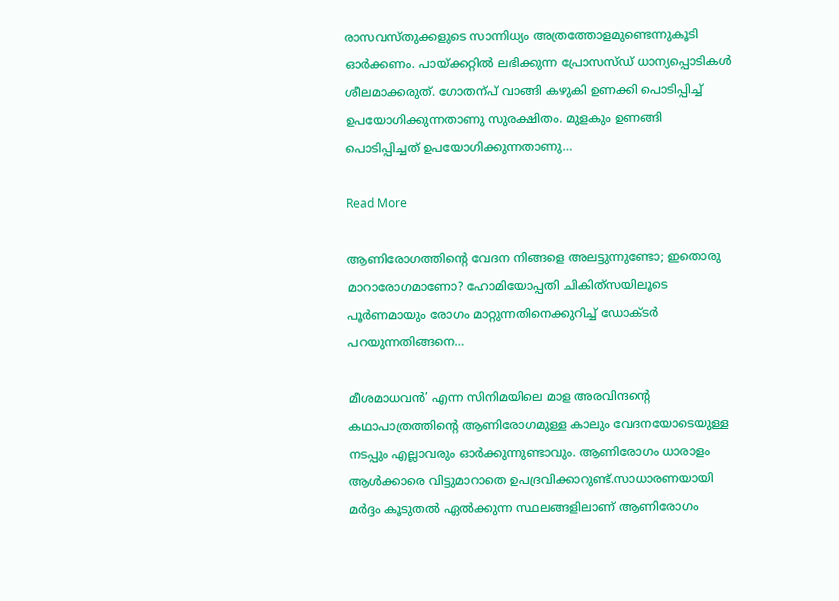രാസവസ്തുക്കളുടെ സാന്നിധ്യം അത്രത്തോളമുണ്ടെന്നുകൂടി ഓർക്കണം. പായ്ക്കറ്റിൽ ലഭിക്കുന്ന പ്രോസസ്ഡ് ധാന്യപ്പൊടികൾ ശീലമാക്കരുത്. ഗോതന്പ് വാങ്ങി കഴുകി ഉണക്കി പൊടിപ്പിച്ച് ഉപയോഗിക്കുന്നതാണു സുരക്ഷിതം. മുളകും ഉണങ്ങി പൊടിപ്പിച്ചത് ഉപയോഗിക്കുന്നതാണു…

Read More

ആണിരോഗത്തിന്‍റെ വേദന നിങ്ങളെ അലട്ടുന്നുണ്ടോ; ഇതൊരു മാറാരോഗമാണോ? ഹോമിയോപ്പതി ചികിത്‌സയിലൂടെ  പൂർണമായും രോഗം മാറ്റുന്നതിനെക്കുറിച്ച് ഡോക്ടർ പറ‍യുന്നതിങ്ങനെ…

മീശമാധവൻ’ എന്ന സിനിമയിലെ മാള അരവിന്ദന്‍റെ കഥാപാത്രത്തിന്‍റെ ആണിരോഗമുള്ള കാലും വേദനയോടെയുള്ള നടപ്പും എല്ലാവരും ഓർക്കുന്നുണ്ടാവും. ആണിരോഗം ധാരാളം ആൾക്കാരെ വിട്ടുമാറാതെ ഉപദ്രവിക്കാറുണ്ട്.സാധാരണയായി മർദ്ദം കൂടുതൽ ഏൽക്കുന്ന സ്ഥലങ്ങളിലാണ് ആണിരോഗം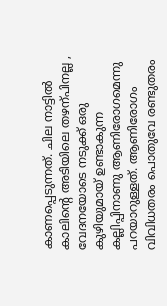കാണപ്പെടുന്നത്. ചില നാട്ടിൽ കാലിന്‍റെ അടിയിലെ തഴന്പിനല്ല , വേദനയോടെ നടുക്ക് ഒരു കുഴിയുമായ് ഉണ്ടാകുന്ന കല്ലിപ്പിനാണു ആണിരോഗമെന്നു പറയാറുള്ളത്. ആണിരോഗം വിവിധതരം പൊതുവേ രണ്ടുതരം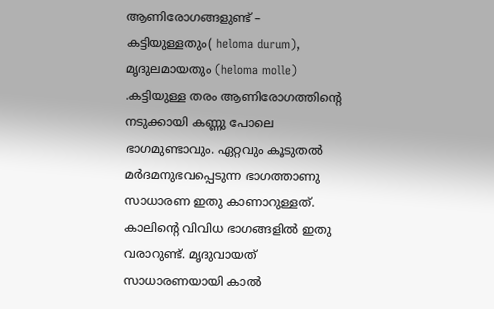ആണിരോഗങ്ങളുണ്ട് – കട്ടിയുള്ളതും( heloma durum), മൃദുലമായതും (heloma molle) .കട്ടിയുള്ള തരം ആണിരോഗത്തിന്‍റെ നടുക്കായി കണ്ണു പോലെ ഭാഗമുണ്ടാവും. ഏറ്റവും കൂടുതൽ മർദമനുഭവപ്പെടുന്ന ഭാഗത്താണു സാധാരണ ഇതു കാണാറുള്ളത്. കാലിന്‍റെ വിവിധ ഭാഗങ്ങളിൽ ഇതു വരാറുണ്ട്. മൃദുവായത് സാധാരണയായി കാൽ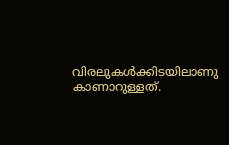വിരലുകൾക്കിടയിലാണു കാണാറുള്ളത്.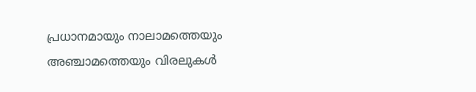പ്രധാനമായും നാലാമത്തെയും അഞ്ചാമത്തെയും വിരലുകൾ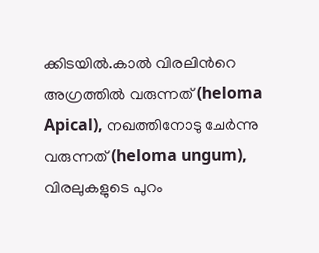ക്കിടയിൽ.കാൽ വിരലിന്‍റെ അഗ്രത്തിൽ വരുന്നത് (heloma Apical), നഖത്തിനോടു ചേർന്നു വരുന്നത് (heloma ungum), വിരലുകളുടെ പുറം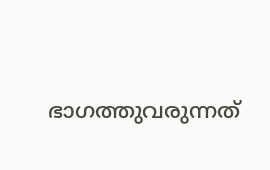ഭാഗത്തുവരുന്നത്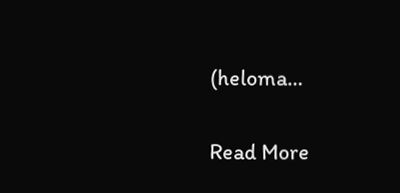(heloma…

Read More